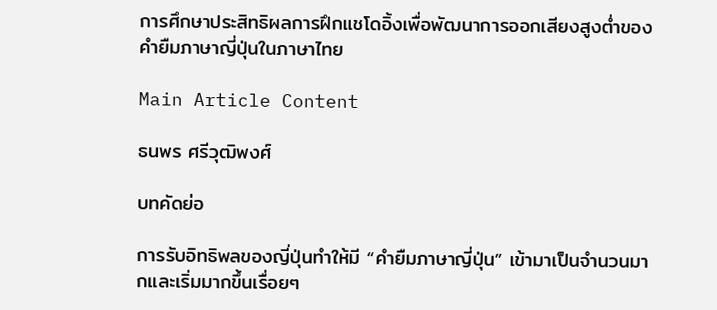การศึกษาประสิทธิผลการฝึกแชโดอิ้งเพื่อพัฒนาการออกเสียงสูงต่ำของคำยืมภาษาญี่ปุ่นในภาษาไทย

Main Article Content

ธนพร ศรีวุฒิพงศ์

บทคัดย่อ

การรับอิทธิพลของญี่ปุ่นทำให้มี “คำยืมภาษาญี่ปุ่น” เข้ามาเป็นจำนวนมากและเริ่มมากขึ้นเรื่อยๆ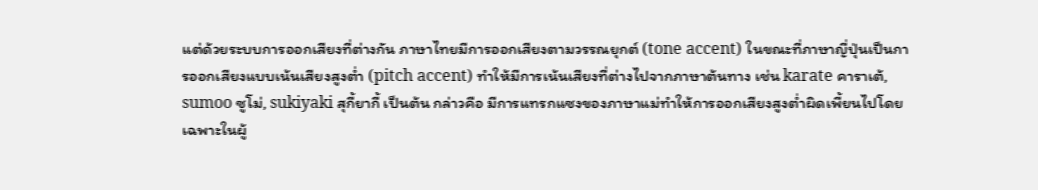แต่ด้วยระบบการออกเสียงที่ต่างกัน ภาษาไทยมีการออกเสียงตามวรรณยุกต์ (tone accent) ในขณะที่ภาษาญี่ปุ่นเป็นการออกเสียงแบบเน้นเสียงสูงต่ำ (pitch accent) ทำให้มีการเน้นเสียงที่ต่างไปจากภาษาต้นทาง เช่น karate คาราเต้, sumoo ซูโม่, sukiyaki สุกี้ยากี้ เป็นต้น กล่าวคือ มีการแทรกแซงของภาษาแม่ทำให้การออกเสียงสูงต่ำผิดเพี้ยนไปโดยเฉพาะในผู้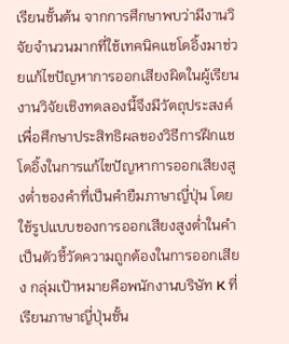เรียนชั้นต้น จากการศึกษาพบว่ามีงานวิจัยจำนวนมากที่ใช้เทคนิคแชโดอิ้งมาช่วยแก้ไขปัญหาการออกเสียงผิดในผู้เรียน งานวิจัยเชิงทดลองนี้จึงมีวัตถุประสงค์เพื่อศึกษาประสิทธิผลของวิธีการฝึกแชโดอิ้งในการแก้ไขปัญหาการออกเสียงสูงต่ำของคำที่เป็นคำยืมภาษาญี่ปุ่น โดยใช้รูปแบบของการออกเสียงสูงต่ำในคำเป็นตัวชี้วัดความถูกต้องในการออกเสียง กลุ่มเป้าหมายคือพนักงานบริษัท K ที่เรียนภาษาญี่ปุ่นชั้น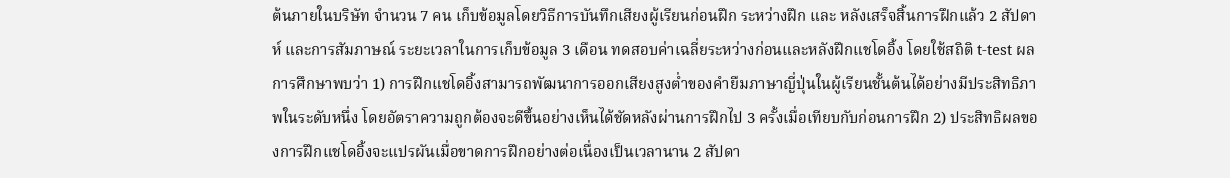ต้นภายในบริษัท จำนวน 7 คน เก็บข้อมูลโดยวิธีการบันทึกเสียงผู้เรียนก่อนฝึก ระหว่างฝึก และ หลังเสร็จสิ้นการฝึกแล้ว 2 สัปดาห์ และการสัมภาษณ์ ระยะเวลาในการเก็บข้อมูล 3 เดือน ทดสอบค่าเฉลี่ยระหว่างก่อนและหลังฝึกแชโดอิ้ง โดยใช้สถิติ t-test ผลการศึกษาพบว่า 1) การฝึกแชโดอิ้งสามารถพัฒนาการออกเสียงสูงต่ำของคำยืมภาษาญี่ปุ่นในผู้เรียนชั้นต้นได้อย่างมีประสิทธิภาพในระดับหนึ่ง โดยอัตราความถูกต้องจะดีขึ้นอย่างเห็นได้ชัดหลังผ่านการฝึกไป 3 ครั้งเมื่อเทียบกับก่อนการฝึก 2) ประสิทธิผลของการฝึกแชโดอิ้งจะแปรผันเมื่อขาดการฝึกอย่างต่อเนื่องเป็นเวลานาน 2 สัปดา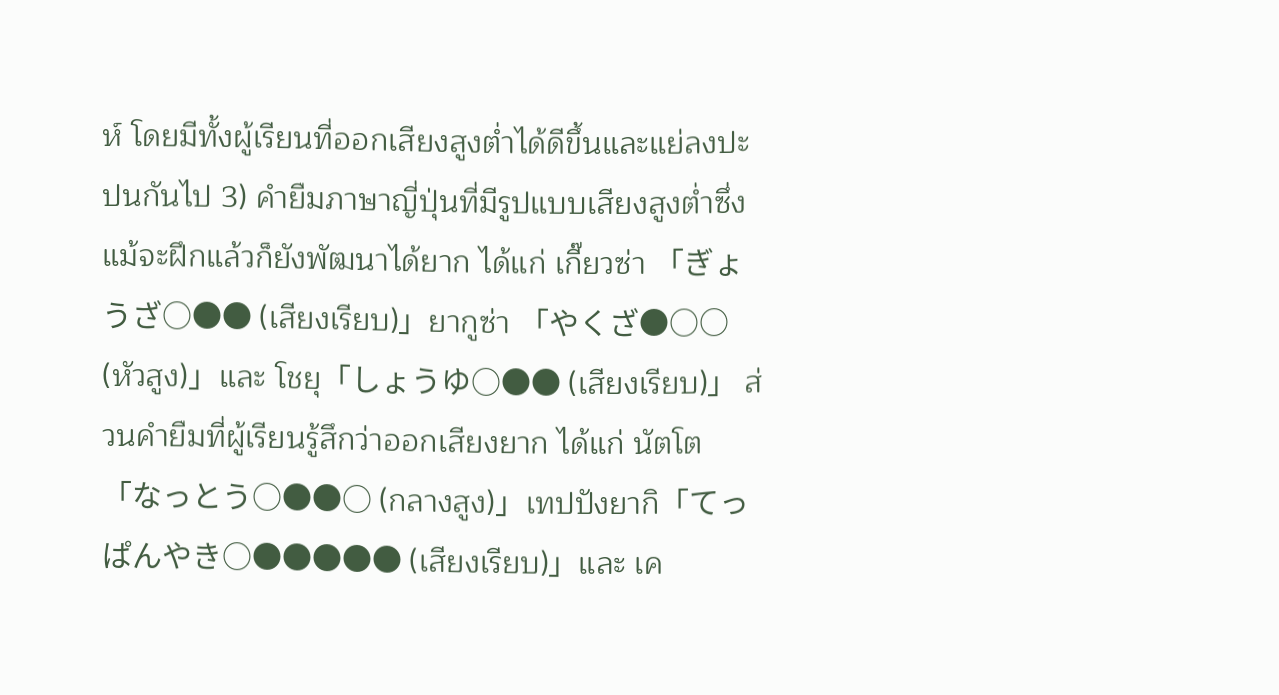ห์ โดยมีทั้งผู้เรียนที่ออกเสียงสูงต่ำได้ดีขึ้นและแย่ลงปะปนกันไป 3) คำยืมภาษาญี่ปุ่นที่มีรูปแบบเสียงสูงต่ำซึ่งแม้จะฝึกแล้วก็ยังพัฒนาได้ยาก ได้แก่ เกี๊ยวซ่า 「ぎょうざ○●● (เสียงเรียบ)」ยากูซ่า 「やくざ●○○ (หัวสูง)」และ โชยุ「しょうゆ○●● (เสียงเรียบ)」 ส่วนคำยืมที่ผู้เรียนรู้สึกว่าออกเสียงยาก ได้แก่ นัตโต 「なっとう○●●○ (กลางสูง)」เทปปังยากิ「てっぱんやき○●●●●● (เสียงเรียบ)」และ เค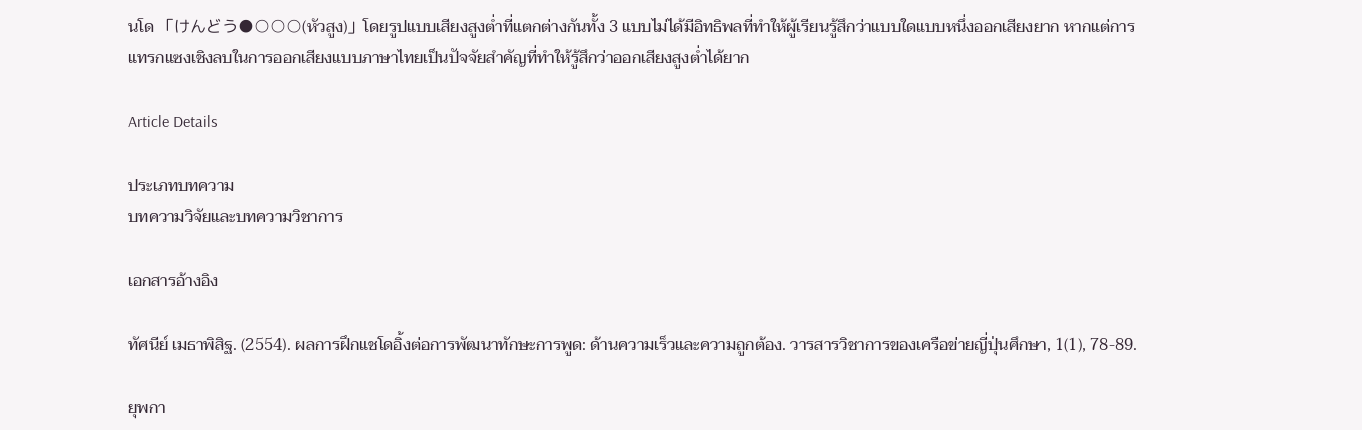นโด 「けんどう●○○○(หัวสูง)」โดยรูปแบบเสียงสูงต่ำที่แตกต่างกันทั้ง 3 แบบไม่ได้มีอิทธิพลที่ทำให้ผู้เรียนรู้สึกว่าแบบใดแบบหนึ่งออกเสียงยาก หากแต่การแทรกแซงเชิงลบในการออกเสียงแบบภาษาไทยเป็นปัจจัยสำคัญที่ทำให้รู้สึกว่าออกเสียงสูงต่ำได้ยาก

Article Details

ประเภทบทความ
บทความวิจัยและบทความวิชาการ

เอกสารอ้างอิง

ทัศนีย์ เมธาพิสิฐ. (2554). ผลการฝึกแชโดอิ้งต่อการพัฒนาทักษะการพูด: ด้านความเร็วและความถูกต้อง. วารสารวิชาการของเครือข่ายญี่ปุ่นศึกษา, 1(1), 78-89.

ยุพกา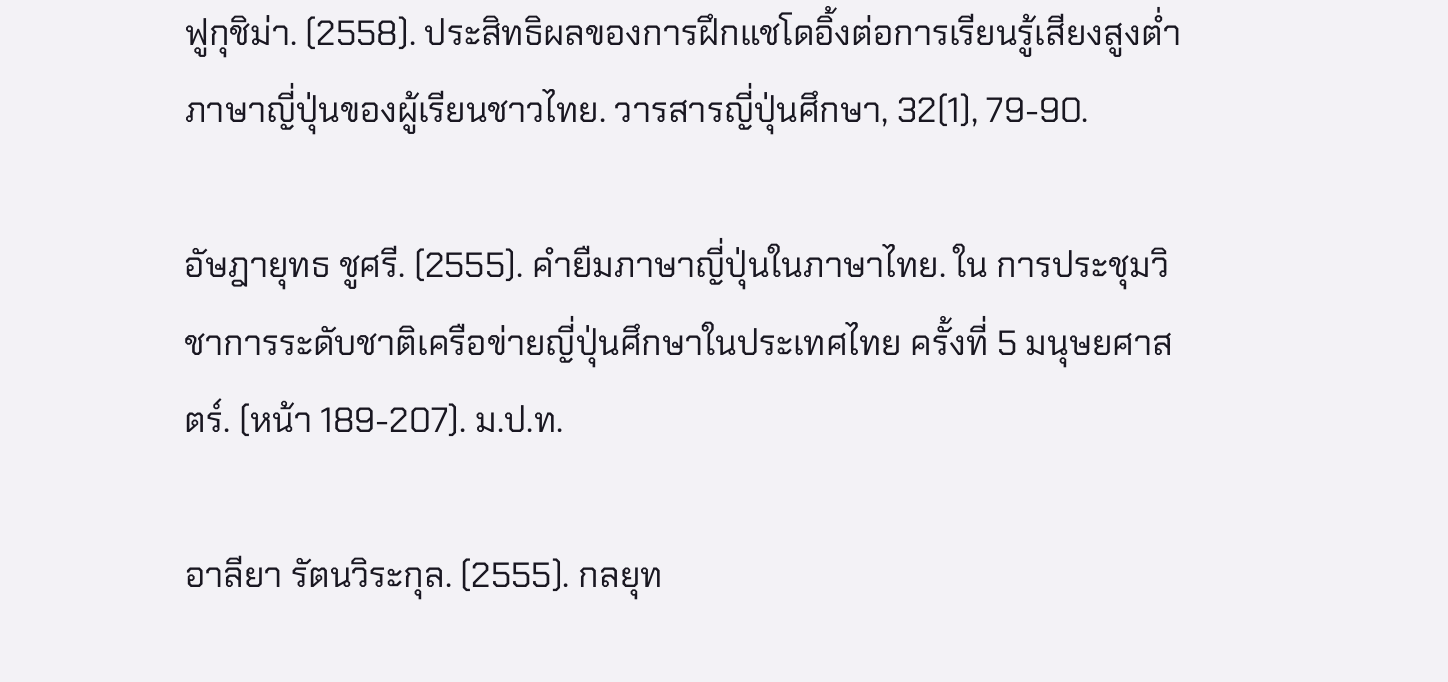ฟูกุชิม่า. (2558). ประสิทธิผลของการฝึกแชโดอิ้งต่อการเรียนรู้เสียงสูงต่ำภาษาญี่ปุ่นของผู้เรียนชาวไทย. วารสารญี่ปุ่นศึกษา, 32(1), 79-90.

อัษฎายุทธ ชูศรี. (2555). คำยืมภาษาญี่ปุ่นในภาษาไทย. ใน การประชุมวิชาการระดับชาติเครือข่ายญี่ปุ่นศึกษาในประเทศไทย ครั้งที่ 5 มนุษยศาสตร์. (หน้า 189-207). ม.ป.ท.

อาลียา รัตนวิระกุล. (2555). กลยุท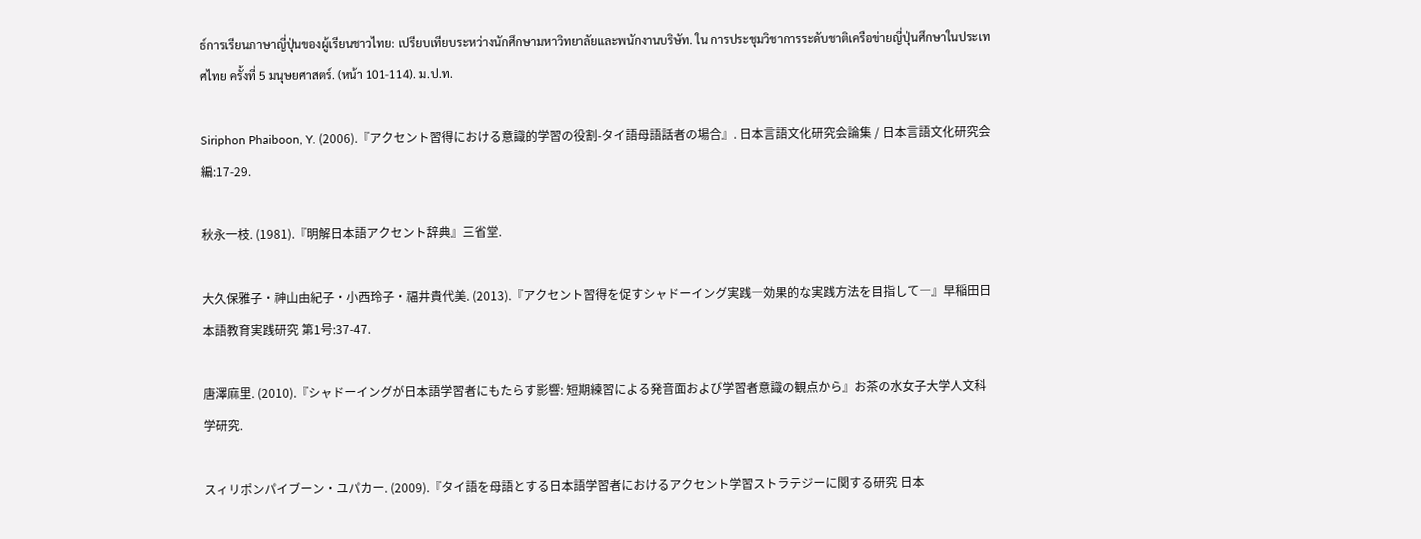ธ์การเรียนภาษาญี่ปุ่นของผู้เรียนชาวไทย: เปรียบเทียบระหว่างนักศึกษามหาวิทยาลัยและพนักงานบริษัท. ใน การประชุมวิชาการระดับชาติเครือข่ายญี่ปุ่นศึกษาในประเทศไทย ครั้งที่ 5 มนุษยศาสตร์. (หน้า 101-114). ม.ป.ท.

Siriphon Phaiboon, Y. (2006).『アクセント習得における意識的学習の役割-タイ語母語話者の場合』. 日本言語文化研究会論集 / 日本言語文化研究会 編:17-29.

秋永一枝. (1981).『明解日本語アクセント辞典』三省堂.

大久保雅子・神山由紀子・小西玲子・福井貴代美. (2013).『アクセント習得を促すシャドーイング実践―効果的な実践方法を目指して―』早稲田日本語教育実践研究 第1号:37-47.

唐澤麻里. (2010).『シャドーイングが日本語学習者にもたらす影響: 短期練習による発音面および学習者意識の観点から』お茶の水女子大学人文科学研究.

スィリポンパイブーン・ユパカー. (2009).『タイ語を母語とする日本語学習者におけるアクセント学習ストラテジーに関する研究 日本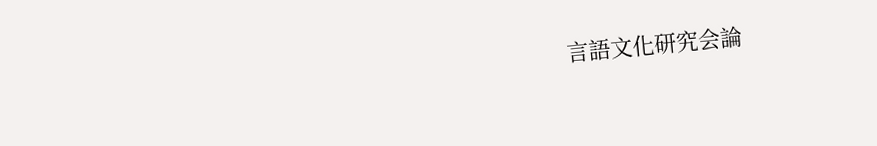言語文化研究会論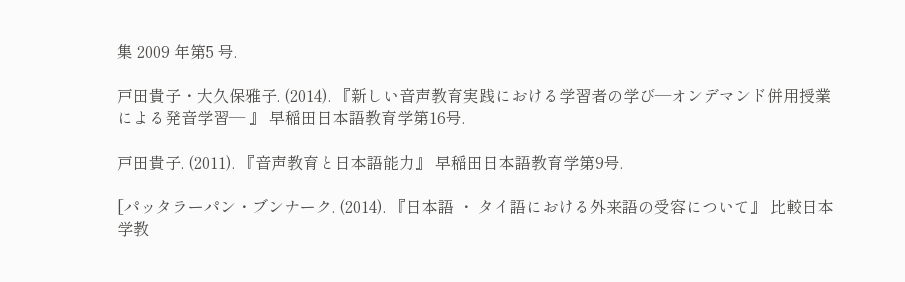集 2009 年第5 号.

戸田貴子・大久保雅子. (2014). 『新しい音声教育実践における学習者の学び―オンデマンド併用授業による発音学習― 』 早稲田日本語教育学第16号.

戸田貴子. (2011). 『音声教育と日本語能力』 早稲田日本語教育学第9号.

[パッタラーパン・ブンナーク. (2014). 『日本語 ・ タイ語における外来語の受容について』 比較日本学教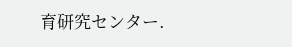育研究センター.